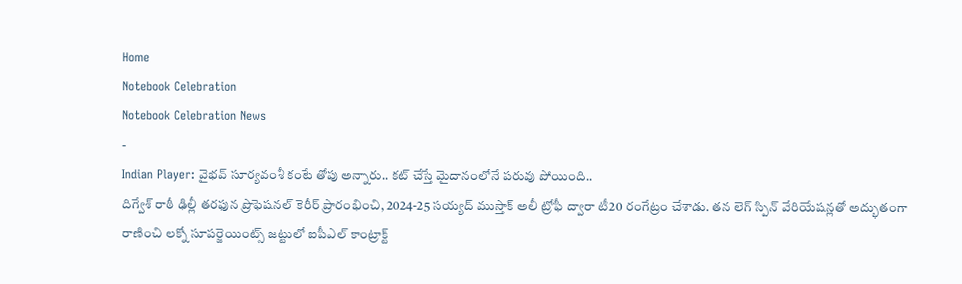Home
Notebook Celebration
Notebook Celebration News
-
Indian Player: వైభవ్ సూర్యవంశీ కంటే తోపు అన్నారు.. కట్ చేస్తే మైదానంలోనే పరువు పోయింది..
దిగ్వేశ్ రాఠీ ఢిల్లీ తరఫున ప్రొఫెషనల్ కెరీర్ ప్రారంభించి, 2024-25 సయ్యద్ ముస్తాక్ అలీ ట్రోఫీ ద్వారా టీ20 రంగేట్రం చేశాడు. తన లెగ్ స్పిన్ వేరియేషన్లతో అద్భుతంగా రాణించి లక్నో సూపర్జెయింట్స్ జట్టులో ఐపీఎల్ కాంట్రాక్ట్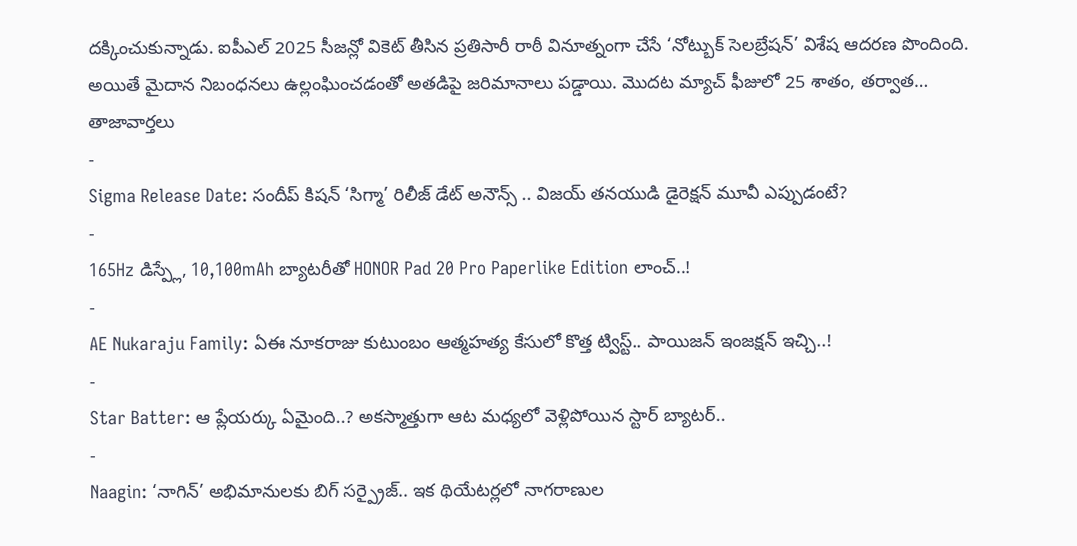దక్కించుకున్నాడు. ఐపీఎల్ 2025 సీజన్లో వికెట్ తీసిన ప్రతిసారీ రాఠీ వినూత్నంగా చేసే ‘నోట్బుక్ సెలబ్రేషన్’ విశేష ఆదరణ పొందింది. అయితే మైదాన నిబంధనలు ఉల్లంఘించడంతో అతడిపై జరిమానాలు పడ్డాయి. మొదట మ్యాచ్ ఫీజులో 25 శాతం, తర్వాత…
తాజావార్తలు
-
Sigma Release Date: సందీప్ కిషన్ ‘సిగ్మా’ రిలీజ్ డేట్ అనౌన్స్ .. విజయ్ తనయుడి డైరెక్షన్ మూవీ ఎప్పుడంటే?
-
165Hz డిస్ప్లే, 10,100mAh బ్యాటరీతో HONOR Pad 20 Pro Paperlike Edition లాంచ్..!
-
AE Nukaraju Family: ఏఈ నూకరాజు కుటుంబం ఆత్మహత్య కేసులో కొత్త ట్విస్ట్.. పాయిజన్ ఇంజక్షన్ ఇచ్చి..!
-
Star Batter: ఆ ప్లేయర్కు ఏమైంది..? అకస్మాత్తుగా ఆట మధ్యలో వెళ్లిపోయిన స్టార్ బ్యాటర్..
-
Naagin: ‘నాగిన్’ అభిమానులకు బిగ్ సర్ప్రైజ్.. ఇక థియేటర్లలో నాగరాణుల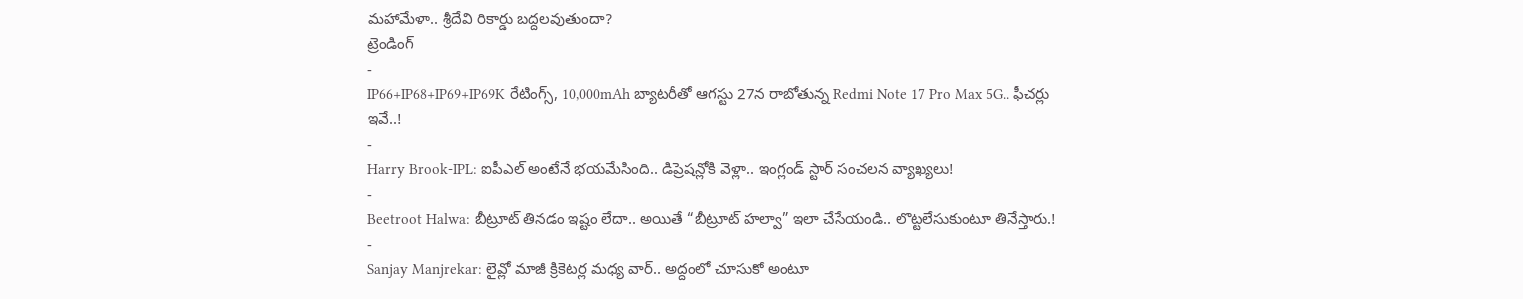మహామేళా.. శ్రీదేవి రికార్డు బద్దలవుతుందా?
ట్రెండింగ్
-
IP66+IP68+IP69+IP69K రేటింగ్స్, 10,000mAh బ్యాటరీతో ఆగస్టు 27న రాబోతున్న Redmi Note 17 Pro Max 5G.. ఫీచర్లు ఇవే..!
-
Harry Brook-IPL: ఐపీఎల్ అంటేనే భయమేసింది.. డిప్రెషన్లోకి వెళ్లా.. ఇంగ్లండ్ స్టార్ సంచలన వ్యాఖ్యలు!
-
Beetroot Halwa: బీట్రూట్ తినడం ఇష్టం లేదా.. అయితే “బీట్రూట్ హల్వా” ఇలా చేసేయండి.. లొట్టలేసుకుంటూ తినేస్తారు.!
-
Sanjay Manjrekar: లైవ్లో మాజీ క్రికెటర్ల మధ్య వార్.. అద్దంలో చూసుకో అంటూ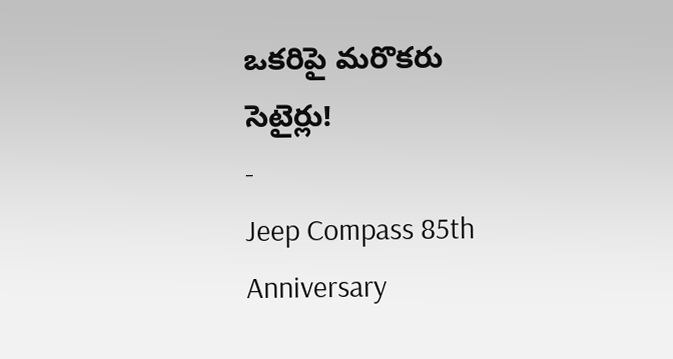ఒకరిపై మరొకరు సెటైర్లు!
-
Jeep Compass 85th Anniversary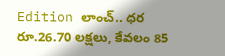Edition లాంచ్.. ధర రూ.26.70 లక్షలు, కేవలం 85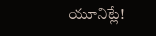యూనిట్లే!